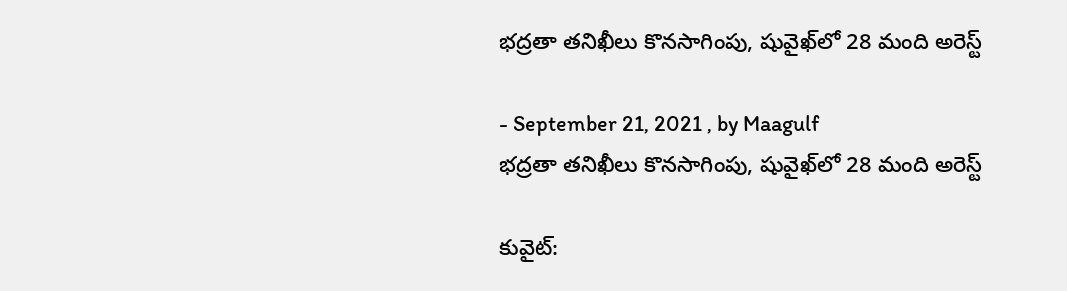భద్రతా తనిఖీలు కొనసాగింపు, షువైఖ్‌లో 28 మంది అరెస్ట్

- September 21, 2021 , by Maagulf
భద్రతా తనిఖీలు కొనసాగింపు, షువైఖ్‌లో 28 మంది అరెస్ట్

కువైట్: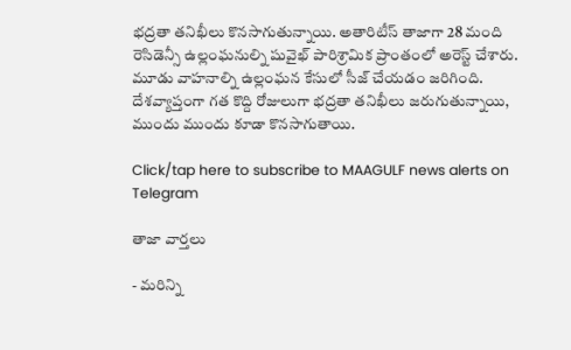భద్రతా తనిఖీలు కొనసాగుతున్నాయి. అతారిటీస్ తాజాగా 28 మంది రెసిడెన్సీ ఉల్లంఘనుల్ని షువైఖ్ పారిశ్రామిక ప్రాంతంలో అరెస్ట్ చేశారు. మూడు వాహనాల్ని ఉల్లంఘన కేసులో సీజ్ చేయడం జరిగింది. దేశవ్యాప్తంగా గత కొద్ది రోజులుగా భద్రతా తనిఖీలు జరుగుతున్నాయి, ముందు ముందు కూడా కొనసాగుతాయి.

Click/tap here to subscribe to MAAGULF news alerts on Telegram

తాజా వార్తలు

- మరిన్ని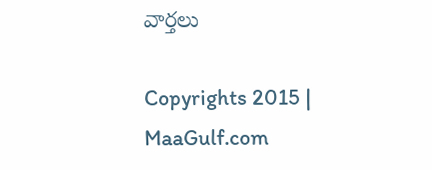వార్తలు

Copyrights 2015 | MaaGulf.com